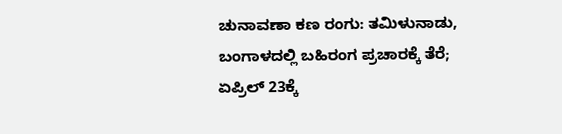ಚುನಾವಣಾ ಕಣ ರಂಗು: ತಮಿಳುನಾಡು, ಬಂಗಾಳದಲ್ಲಿ ಬಹಿರಂಗ ಪ್ರಚಾರಕ್ಕೆ ತೆರೆ; ಏಪ್ರಿಲ್ 23ಕ್ಕೆ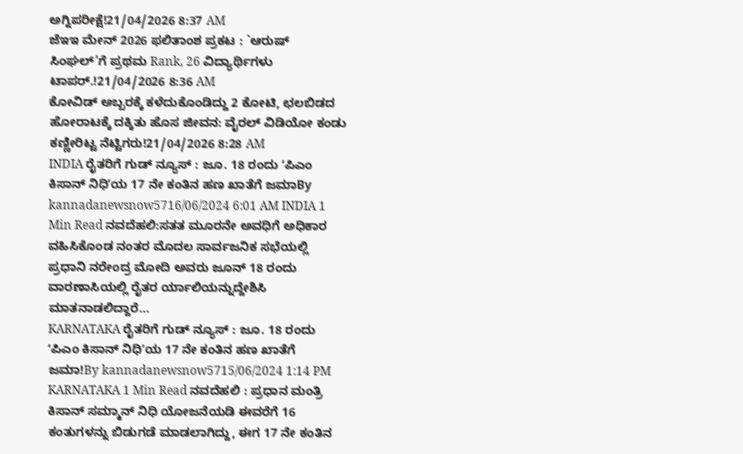ಅಗ್ನಿಪರೀಕ್ಷೆ!21/04/2026 8:37 AM
ಜೆಇಇ ಮೇನ್ 2026 ಫಲಿತಾಂಶ ಪ್ರಕಟ : `ಆರುಷ್ ಸಿಂಘಲ್’ಗೆ ಪ್ರಥಮ Rank, 26 ವಿದ್ಯಾರ್ಥಿಗಳು ಟಾಪರ್.!21/04/2026 8:36 AM
ಕೋವಿಡ್ ಅಬ್ಬರಕ್ಕೆ ಕಳೆದುಕೊಂಡಿದ್ದು 2 ಕೋಟಿ, ಛಲಬಿಡದ ಹೋರಾಟಕ್ಕೆ ದಕ್ಕಿತು ಹೊಸ ಜೀವನ: ವೈರಲ್ ವಿಡಿಯೋ ಕಂಡು ಕಣ್ಣೀರಿಟ್ಟ ನೆಟ್ಟಿಗರು!21/04/2026 8:28 AM
INDIA ರೈತರಿಗೆ ಗುಡ್ ನ್ಯೂಸ್ : ಜೂ. 18 ರಂದು ʻಪಿಎಂ ಕಿಸಾನ್ ನಿಧಿʼಯ 17 ನೇ ಕಂತಿನ ಹಣ ಖಾತೆಗೆ ಜಮಾBy kannadanewsnow5716/06/2024 6:01 AM INDIA 1 Min Read ನವದೆಹಲಿ:ಸತತ ಮೂರನೇ ಅವಧಿಗೆ ಅಧಿಕಾರ ವಹಿಸಿಕೊಂಡ ನಂತರ ಮೊದಲ ಸಾರ್ವಜನಿಕ ಸಭೆಯಲ್ಲಿ ಪ್ರಧಾನಿ ನರೇಂದ್ರ ಮೋದಿ ಅವರು ಜೂನ್ 18 ರಂದು ವಾರಣಾಸಿಯಲ್ಲಿ ರೈತರ ರ್ಯಾಲಿಯನ್ನುದ್ದೇಶಿಸಿ ಮಾತನಾಡಲಿದ್ದಾರೆ…
KARNATAKA ರೈತರಿಗೆ ಗುಡ್ ನ್ಯೂಸ್ : ಜೂ. 18 ರಂದು ʻಪಿಎಂ ಕಿಸಾನ್ ನಿಧಿʼಯ 17 ನೇ ಕಂತಿನ ಹಣ ಖಾತೆಗೆ ಜಮಾ!By kannadanewsnow5715/06/2024 1:14 PM KARNATAKA 1 Min Read ನವದೆಹಲಿ : ಪ್ರಧಾನ ಮಂತ್ರಿ ಕಿಸಾನ್ ಸಮ್ಮಾನ್ ನಿಧಿ ಯೋಜನೆಯಡಿ ಈವರೆಗೆ 16 ಕಂತುಗಳನ್ನು ಬಿಡುಗಡೆ ಮಾಡಲಾಗಿದ್ದು, ಈಗ 17 ನೇ ಕಂತಿನ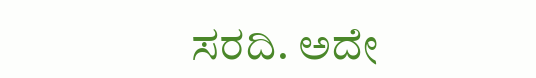ಸರದಿ. ಅದೇ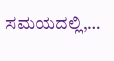ಸಮಯದಲ್ಲಿ,…